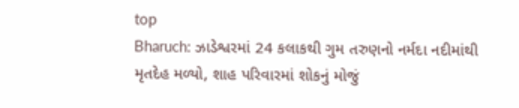top
Bharuch: ઝાડેશ્વરમાં 24 કલાકથી ગુમ તરુણનો નર્મદા નદીમાંથી મૃતદેહ મળ્યો, શાહ પરિવારમાં શોકનું મોજું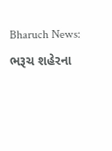Bharuch News: ભરૂચ શહેરના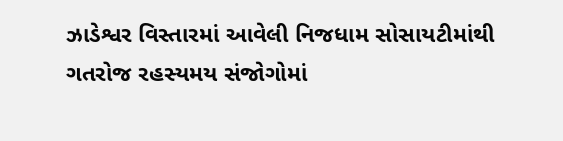ઝાડેશ્વર વિસ્તારમાં આવેલી નિજધામ સોસાયટીમાંથી ગતરોજ રહસ્યમય સંજોગોમાં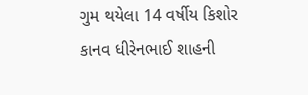ગુમ થયેલા 14 વર્ષીય કિશોર કાનવ ધીરેનભાઈ શાહની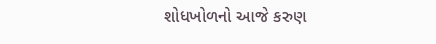શોધખોળનો આજે કરુણ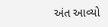અંત આવ્યો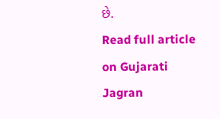છે.
Read full article on Gujarati Jagran